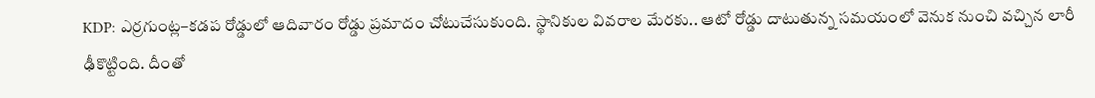KDP: ఎర్రగుంట్ల–కడప రోడ్డులో ఆదివారం రోడ్డు ప్రమాదం చోటుచేసుకుంది. స్థానికుల వివరాల మేరకు.. ఆటో రోడ్డు దాటుతున్న సమయంలో వెనుక నుంచి వచ్చిన లారీ ఢీకొట్టింది. దీంతో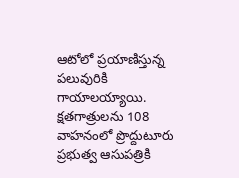ఆటోలో ప్రయాణిస్తున్న పలువురికి గాయాలయ్యాయి. క్షతగాత్రులను 108 వాహనంలో ప్రొద్దుటూరు ప్రభుత్వ ఆసుపత్రికి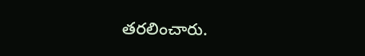తరలించారు.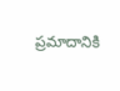ప్రమాదానికి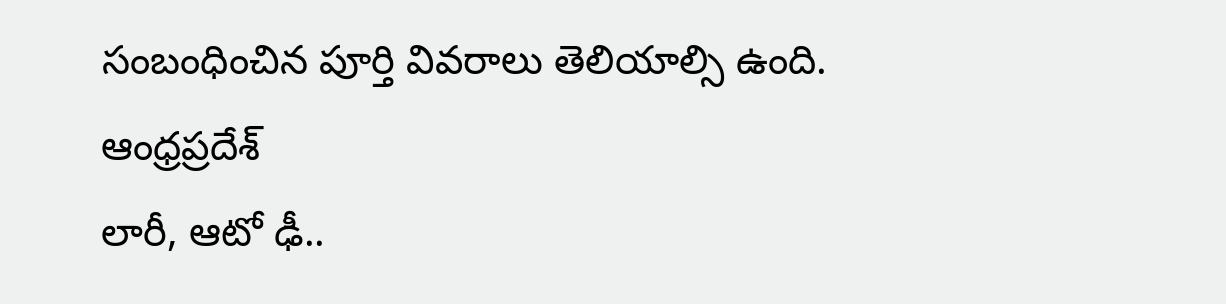సంబంధించిన పూర్తి వివరాలు తెలియాల్సి ఉంది.
ఆంధ్రప్రదేశ్
లారీ, ఆటో ఢీ..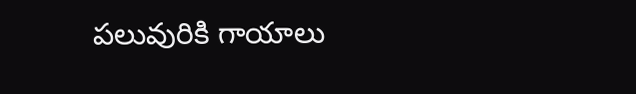పలువురికి గాయాలు